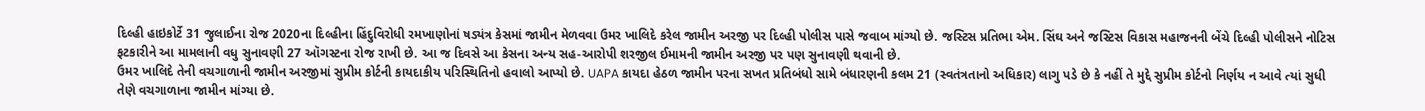દિલ્હી હાઇકોર્ટે 31 જુલાઈના રોજ 2020ના દિલ્હીના હિંદુવિરોધી રમખાણોનાં ષડ્યંત્ર કેસમાં જામીન મેળવવા ઉમર ખાલિદે કરેલ જામીન અરજી પર દિલ્હી પોલીસ પાસે જવાબ માંગ્યો છે. જસ્ટિસ પ્રતિભા એમ. સિંઘ અને જસ્ટિસ વિકાસ મહાજનની બેંચે દિલ્હી પોલીસને નોટિસ ફટકારીને આ મામલાની વધુ સુનાવણી 27 ઑગસ્ટના રોજ રાખી છે. આ જ દિવસે આ કેસના અન્ય સહ-આરોપી શરજીલ ઈમામની જામીન અરજી પર પણ સુનાવણી થવાની છે.
ઉમર ખાલિદે તેની વચગાળાની જામીન અરજીમાં સુપ્રીમ કોર્ટની કાયદાકીય પરિસ્થિતિનો હવાલો આપ્યો છે. UAPA કાયદા હેઠળ જામીન પરના સખત પ્રતિબંધો સામે બંધારણની કલમ 21 (સ્વતંત્રતાનો અધિકાર) લાગુ પડે છે કે નહીં તે મુદ્દે સુપ્રીમ કોર્ટનો નિર્ણય ન આવે ત્યાં સુધી તેણે વચગાળાના જામીન માંગ્યા છે.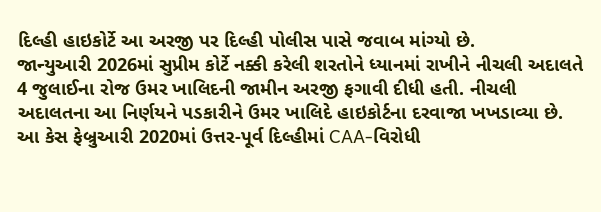દિલ્હી હાઇકોર્ટે આ અરજી પર દિલ્હી પોલીસ પાસે જવાબ માંગ્યો છે.
જાન્યુઆરી 2026માં સુપ્રીમ કોર્ટે નક્કી કરેલી શરતોને ધ્યાનમાં રાખીને નીચલી અદાલતે 4 જુલાઈના રોજ ઉમર ખાલિદની જામીન અરજી ફગાવી દીધી હતી. નીચલી અદાલતના આ નિર્ણયને પડકારીને ઉમર ખાલિદે હાઇકોર્ટના દરવાજા ખખડાવ્યા છે.
આ કેસ ફેબ્રુઆરી 2020માં ઉત્તર-પૂર્વ દિલ્હીમાં CAA-વિરોધી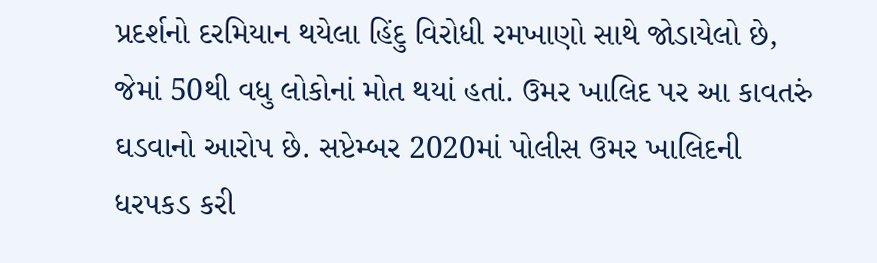પ્રદર્શનો દરમિયાન થયેલા હિંદુ વિરોધી રમખાણો સાથે જોડાયેલો છે, જેમાં 50થી વધુ લોકોનાં મોત થયાં હતાં. ઉમર ખાલિદ પર આ કાવતરું ઘડવાનો આરોપ છે. સપ્ટેમ્બર 2020માં પોલીસ ઉમર ખાલિદની ધરપકડ કરી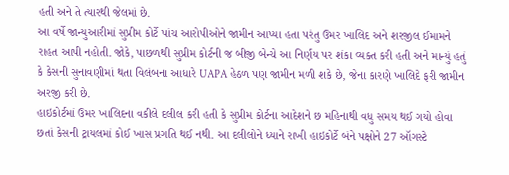હતી અને તે ત્યારથી જેલમાં છે.
આ વર્ષે જાન્યુઆરીમાં સુપ્રીમ કોર્ટે પાંચ આરોપીઓને જામીન આપ્યા હતા પરંતુ ઉમર ખાલિદ અને શરજીલ ઈમામને રાહત આપી નહોતી. જોકે, પાછળથી સુપ્રીમ કોર્ટની જ બીજી બેન્ચે આ નિર્ણય પર શંકા વ્યક્ત કરી હતી અને માન્યું હતું કે કેસની સુનાવણીમાં થતા વિલંબના આધારે UAPA હેઠળ પણ જામીન મળી શકે છે, જેના કારણે ખાલિદે ફરી જામીન અરજી કરી છે.
હાઇકોર્ટમાં ઉમર ખાલિદના વકીલે દલીલ કરી હતી કે સુપ્રીમ કોર્ટના આદેશને છ મહિનાથી વધુ સમય થઈ ગયો હોવા છતાં કેસની ટ્રાયલમાં કોઈ ખાસ પ્રગતિ થઈ નથી. આ દલીલોને ધ્યાને રાખી હાઇકોર્ટે બંને પક્ષોને 27 ઑગસ્ટે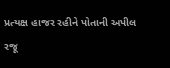પ્રત્યક્ષ હાજર રહીને પોતાની અપીલ રજૂ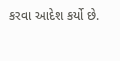કરવા આદેશ કર્યો છે.